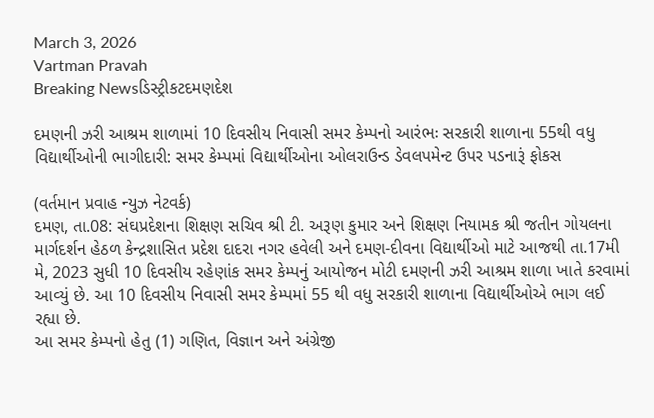March 3, 2026
Vartman Pravah
Breaking Newsડિસ્ટ્રીકટદમણદેશ

દમણની ઝરી આશ્રમ શાળામાં 10 દિવસીય નિવાસી સમર કેમ્‍પનો આરંભઃ સરકારી શાળાના 55થી વધુ વિદ્યાર્થીઓની ભાગીદારી: સમર કેમ્‍પમાં વિદ્યાર્થીઓના ઓલરાઉન્‍ડ ડેવલપમેન્‍ટ ઉપર પડનારૂં ફોકસ

(વર્તમાન પ્રવાહ ન્‍યુઝ નેટવર્ક)
દમણ, તા.08: સંઘપ્રદેશના શિક્ષણ સચિવ શ્રી ટી. અરૂણ કુમાર અને શિક્ષણ નિયામક શ્રી જતીન ગોયલના માર્ગદર્શન હેઠળ કેન્‍દ્રશાસિત પ્રદેશ દાદરા નગર હવેલી અને દમણ-દીવના વિદ્યાર્થીઓ માટે આજથી તા.17મી મે, 2023 સુધી 10 દિવસીય રહેણાંક સમર કેમ્‍પનું આયોજન મોટી દમણની ઝરી આશ્રમ શાળા ખાતે કરવામાં આવ્‍યું છે. આ 10 દિવસીય નિવાસી સમર કેમ્‍પમાં 55 થી વધુ સરકારી શાળાના વિદ્યાર્થીઓએ ભાગ લઈ રહ્યા છે.
આ સમર કેમ્‍પનો હેતુ (1) ગણિત, વિજ્ઞાન અને અંગ્રેજી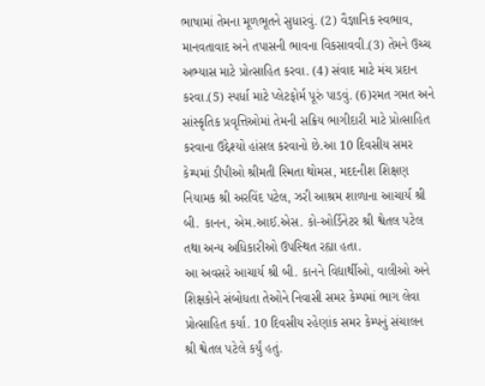ભાષામાં તેમના મૂળભૂતને સુધારવું. (2) વૈજ્ઞાનિક સ્‍વભાવ, માનવતાવાદ અને તપાસની ભાવના વિકસાવવી.(3) તેમને ઉચ્‍ચ અભ્‍યાસ માટે પ્રોત્‍સાહિત કરવા. (4) સંવાદ માટે મંચ પ્રદાન કરવા.(5) સ્‍પર્ધા માટે પ્‍લેટફોર્મ પૂરું પાડવું. (6)રમત ગમત અને સાંસ્‍કૃતિક પ્રવૃત્તિઓમાં તેમની સક્રિય ભાગીદારી માટે પ્રોત્‍સાહિત કરવાના ઉદ્દેશ્‍યો હાંસલ કરવાનો છે.આ 10 દિવસીય સમર કેમ્‍પમાં ડીપીઓ શ્રીમતી સ્‍મિતા થોમસ, મદદનીશ શિક્ષણ નિયામક શ્રી અરવિંદ પટેલ, ઝરી આશ્રમ શાળાના આચાર્ય શ્રી બી. કાનન, એમ.આઈ.એસ. કો-ઓર્ડિનેટર શ્રી શ્વેતલ પટેલ તથા અન્‍ય અધિકારીઓ ઉપસ્‍થિત રહ્યા હતા.
આ અવસરે આચાર્ય શ્રી બી. કાનને વિદ્યાર્થીઓ, વાલીઓ અને શિક્ષકોને સંબોધતા તેઓને નિવાસી સમર કેમ્‍પમાં ભાગ લેવા પ્રોત્‍સાહિત કર્યા. 10 દિવસીય રહેણાંક સમર કેમ્‍પનું સંચાલન શ્રી શ્વેતલ પટેલે કર્યું હતું.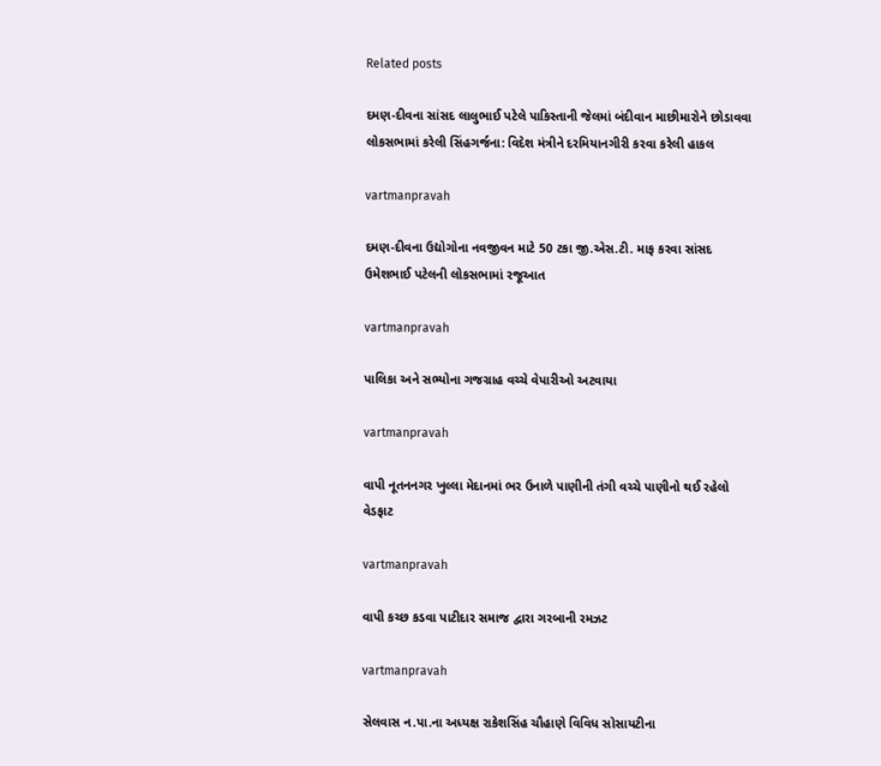Related posts

દમણ-દીવના સાંસદ લાલુભાઈ પટેલે પાકિસ્‍તાની જેલમાં બંદીવાન માછીમારોને છોડાવવા લોકસભામાં કરેલી સિંહગર્જના: વિદેશ મંત્રીને દરમિયાનગીરી કરવા કરેલી હાકલ

vartmanpravah

દમણ-દીવના ઉદ્યોગોના નવજીવન માટે 50 ટકા જી.એસ.ટી. માફ કરવા સાંસદ ઉમેશભાઈ પટેલની લોકસભામાં રજૂઆત

vartmanpravah

પાલિકા અને સભ્‍યોના ગજગ્રાહ વચ્‍ચે વેપારીઓ અટવાયા

vartmanpravah

વાપી નૂતનનગર ખુલ્લા મેદાનમાં ભર ઉનાળે પાણીની તંગી વચ્‍ચે પાણીનો થઈ રહેલો વેડફાટ

vartmanpravah

વાપી કચ્‍છ કડવા પાટીદાર સમાજ દ્વારા ગરબાની રમઝટ

vartmanpravah

સેલવાસ ન.પા.ના અધ્‍યક્ષ રાકેશસિંહ ચૌહાણે વિવિધ સોસાયટીના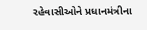રહેવાસીઓને પ્રધાનમંત્રીના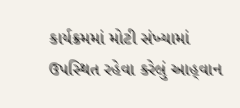કાર્યક્રમમાં મોટી સંખ્‍યામાં ઉપસ્‍થિત રહેવા કરેલું આહ્‌વાન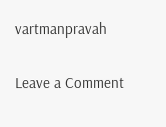vartmanpravah

Leave a Comment